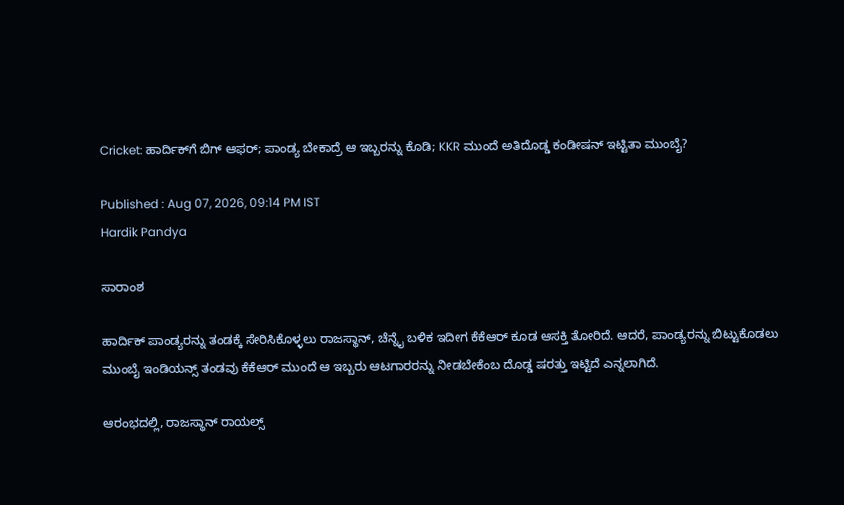Cricket: ಹಾರ್ದಿಕ್‌ಗೆ ಬಿಗ್‌ ಆಫರ್; ಪಾಂಡ್ಯ ಬೇಕಾದ್ರೆ ಆ ಇಬ್ಬರನ್ನು ಕೊಡಿ; KKR ಮುಂದೆ ಅತಿದೊಡ್ಡ ಕಂಡೀಷನ್ ಇಟ್ಟಿತಾ ಮುಂಬೈ?

Published : Aug 07, 2026, 09:14 PM IST
Hardik Pandya

ಸಾರಾಂಶ

ಹಾರ್ದಿಕ್ ಪಾಂಡ್ಯರನ್ನು ತಂಡಕ್ಕೆ ಸೇರಿಸಿಕೊಳ್ಳಲು ರಾಜಸ್ಥಾನ್, ಚೆನ್ನೈ ಬಳಿಕ ಇದೀಗ ಕೆಕೆಆರ್ ಕೂಡ ಆಸಕ್ತಿ ತೋರಿದೆ. ಆದರೆ, ಪಾಂಡ್ಯರನ್ನು ಬಿಟ್ಟುಕೊಡಲು ಮುಂಬೈ ಇಂಡಿಯನ್ಸ್ ತಂಡವು ಕೆಕೆಆರ್ ಮುಂದೆ ಆ ಇಬ್ಬರು ಆಟಗಾರರನ್ನು ನೀಡಬೇಕೆಂಬ ದೊಡ್ಡ ಷರತ್ತು ಇಟ್ಟಿದೆ ಎನ್ನಲಾಗಿದೆ.

ಆರಂಭದಲ್ಲಿ, ರಾಜಸ್ಥಾನ್ ರಾಯಲ್ಸ್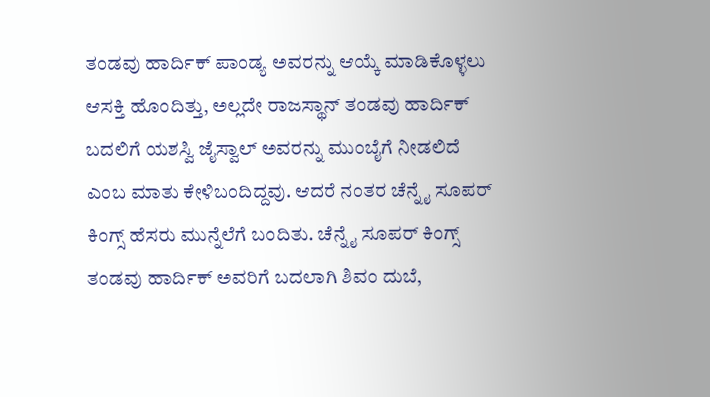ತಂಡವು ಹಾರ್ದಿಕ್ ಪಾಂಡ್ಯ ಅವರನ್ನು ಆಯ್ಕೆ ಮಾಡಿಕೊಳ್ಳಲು ಆಸಕ್ತಿ ಹೊಂದಿತ್ತು, ಅಲ್ಲದೇ ರಾಜಸ್ಥಾನ್ ತಂಡವು ಹಾರ್ದಿಕ್ ಬದಲಿಗೆ ಯಶಸ್ವಿ ಜೈಸ್ವಾಲ್ ಅವರನ್ನು ಮುಂಬೈಗೆ ನೀಡಲಿದೆ ಎಂಬ ಮಾತು ಕೇಳಿಬಂದಿದ್ದವು. ಆದರೆ ನಂತರ ಚೆನ್ನೈ ಸೂಪರ್ ಕಿಂಗ್ಸ್ ಹೆಸರು ಮುನ್ನೆಲೆಗೆ ಬಂದಿತು. ಚೆನ್ನೈ ಸೂಪರ್ ಕಿಂಗ್ಸ್ ತಂಡವು ಹಾರ್ದಿಕ್ ಅವರಿಗೆ ಬದಲಾಗಿ ಶಿವಂ ದುಬೆ,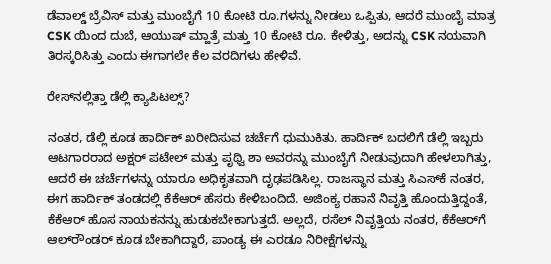ಡೆವಾಲ್ಡ್ ಬ್ರೆವಿಸ್ ಮತ್ತು ಮುಂಬೈಗೆ 10 ಕೋಟಿ ರೂ.ಗಳನ್ನು ನೀಡಲು ಒಪ್ಪಿತು, ಆದರೆ ಮುಂಬೈ ಮಾತ್ರ CSK ಯಿಂದ ದುಬೆ, ಆಯುಷ್ ಮ್ಹಾತ್ರೆ ಮತ್ತು 10 ಕೋಟಿ ರೂ. ಕೇಳಿತ್ತು, ಅದನ್ನು CSK ನಯವಾಗಿ ತಿರಸ್ಕರಿಸಿತ್ತು ಎಂದು ಈಗಾಗಲೇ ಕೆಲ ವರದಿಗಳು ಹೇಳಿವೆ.

ರೇಸ್‌ನಲ್ಲಿತ್ತಾ ಡೆಲ್ಲಿ ಕ್ಯಾಪಿಟಲ್ಸ್‌?

ನಂತರ, ಡೆಲ್ಲಿ ಕೂಡ ಹಾರ್ದಿಕ್‌ ಖರೀದಿಸುವ ಚರ್ಚೆಗೆ ಧುಮುಕಿತು. ಹಾರ್ದಿಕ್ ಬದಲಿಗೆ ಡೆಲ್ಲಿ ಇಬ್ಬರು ಆಟಗಾರರಾದ ಅಕ್ಷರ್ ಪಟೇಲ್ ಮತ್ತು ಪೃಥ್ವಿ ಶಾ ಅವರನ್ನು ಮುಂಬೈಗೆ ನೀಡುವುದಾಗಿ ಹೇಳಲಾಗಿತ್ತು, ಆದರೆ ಈ ಚರ್ಚೆಗಳನ್ನು ಯಾರೂ ಅಧಿಕೃತವಾಗಿ ದೃಢಪಡಿಸಿಲ್ಲ. ರಾಜಸ್ಥಾನ ಮತ್ತು ಸಿಎಸ್‌ಕೆ ನಂತರ, ಈಗ ಹಾರ್ದಿಕ್ ತಂಡದಲ್ಲಿ ಕೆಕೆಆರ್ ಹೆಸರು ಕೇಳಿಬಂದಿದೆ. ಅಜಿಂಕ್ಯ ರಹಾನೆ ನಿವೃತ್ತಿ ಹೊಂದುತ್ತಿದ್ದಂತೆ, ಕೆಕೆಆರ್ ಹೊಸ ನಾಯಕನನ್ನು ಹುಡುಕಬೇಕಾಗುತ್ತದೆ. ಅಲ್ಲದೆ, ರಸೆಲ್ ನಿವೃತ್ತಿಯ ನಂತರ, ಕೆಕೆಆರ್‌ಗೆ ಆಲ್‌ರೌಂಡರ್ ಕೂಡ ಬೇಕಾಗಿದ್ದಾರೆ, ಪಾಂಡ್ಯ ಈ ಎರಡೂ ನಿರೀಕ್ಷೆಗಳನ್ನು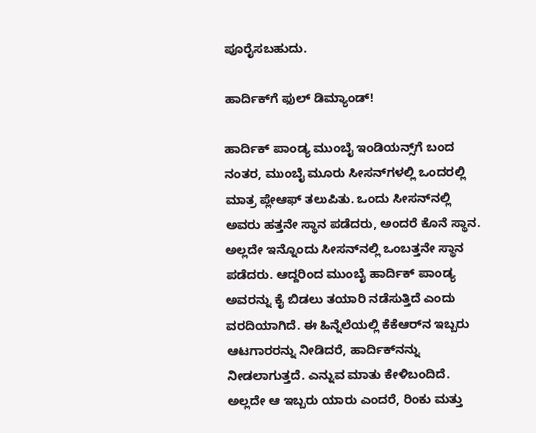ಪೂರೈಸಬಹುದು.

ಹಾರ್ದಿಕ್‌ಗೆ ಫುಲ್‌ ಡಿಮ್ಯಾಂಡ್!

ಹಾರ್ದಿಕ್ ಪಾಂಡ್ಯ ಮುಂಬೈ ಇಂಡಿಯನ್ಸ್‌ಗೆ ಬಂದ ನಂತರ, ಮುಂಬೈ ಮೂರು ಸೀಸನ್‌ಗಳಲ್ಲಿ ಒಂದರಲ್ಲಿ ಮಾತ್ರ ಪ್ಲೇಆಫ್ ತಲುಪಿತು. ಒಂದು ಸೀಸನ್‌ನಲ್ಲಿ ಅವರು ಹತ್ತನೇ ಸ್ಥಾನ ಪಡೆದರು, ಅಂದರೆ ಕೊನೆ ಸ್ಥಾನ. ಅಲ್ಲದೇ ಇನ್ನೊಂದು ಸೀಸನ್‌ನಲ್ಲಿ ಒಂಬತ್ತನೇ ಸ್ಥಾನ ಪಡೆದರು. ಆದ್ದರಿಂದ ಮುಂಬೈ ಹಾರ್ದಿಕ್‌ ಪಾಂಡ್ಯ ಅವರನ್ನು ಕೈ ಬಿಡಲು ತಯಾರಿ ನಡೆಸುತ್ತಿದೆ ಎಂದು ವರದಿಯಾಗಿದೆ. ಈ ಹಿನ್ನೆಲೆಯಲ್ಲಿ ಕೆಕೆಆರ್‌ನ ಇಬ್ಬರು ಆಟಗಾರರನ್ನು ನೀಡಿದರೆ, ಹಾರ್ದಿಕ್‌ನನ್ನು ನೀಡಲಾಗುತ್ತದೆ. ಎನ್ನುವ ಮಾತು ಕೇಳಿಬಂದಿದೆ. ಅಲ್ಲದೇ ಆ ಇಬ್ಬರು ಯಾರು ಎಂದರೆ, ರಿಂಕು ಮತ್ತು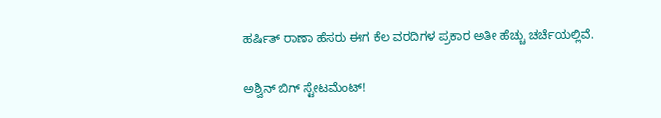ಹರ್ಷಿತ್ ರಾಣಾ ಹೆಸರು ಈಗ ಕೆಲ ವರದಿಗಳ ಪ್ರಕಾರ ಅತೀ ಹೆಚ್ಚು ಚರ್ಚೆಯಲ್ಲಿವೆ.

ಅಶ್ವಿನ್‌ ಬಿಗ್‌ ಸ್ಟೇಟಮೆಂಟ್!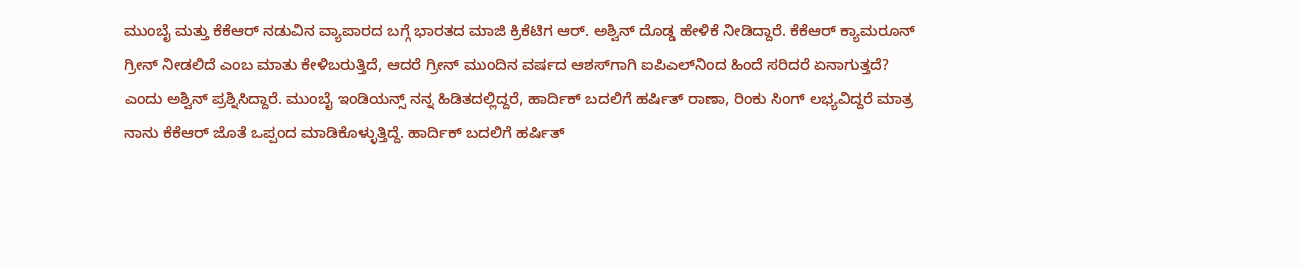ಮುಂಬೈ ಮತ್ತು ಕೆಕೆಆರ್ ನಡುವಿನ ವ್ಯಾಪಾರದ ಬಗ್ಗೆ ಭಾರತದ ಮಾಜಿ ಕ್ರಿಕೆಟಿಗ ಆರ್. ಅಶ್ವಿನ್ ದೊಡ್ಡ ಹೇಳಿಕೆ ನೀಡಿದ್ದಾರೆ. ಕೆಕೆಆರ್ ಕ್ಯಾಮರೂನ್ ಗ್ರೀನ್ ನೀಡಲಿದೆ ಎಂಬ ಮಾತು ಕೇಳಿಬರುತ್ತಿದೆ, ಆದರೆ ಗ್ರೀನ್ ಮುಂದಿನ ವರ್ಷದ ಆಶಸ್‌ಗಾಗಿ ಐಪಿಎಲ್‌ನಿಂದ ಹಿಂದೆ ಸರಿದರೆ ಏನಾಗುತ್ತದೆ? ಎಂದು ಅಶ್ವಿನ್ ಪ್ರಶ್ನಿಸಿದ್ದಾರೆ. ಮುಂಬೈ ಇಂಡಿಯನ್ಸ್ ನನ್ನ ಹಿಡಿತದಲ್ಲಿದ್ದರೆ, ಹಾರ್ದಿಕ್ ಬದಲಿಗೆ ಹರ್ಷಿತ್ ರಾಣಾ, ರಿಂಕು ಸಿಂಗ್ ಲಭ್ಯವಿದ್ದರೆ ಮಾತ್ರ ನಾನು ಕೆಕೆಆರ್ ಜೊತೆ ಒಪ್ಪಂದ ಮಾಡಿಕೊಳ್ಳುತ್ತಿದ್ದೆ. ಹಾರ್ದಿಕ್ ಬದಲಿಗೆ ಹರ್ಷಿತ್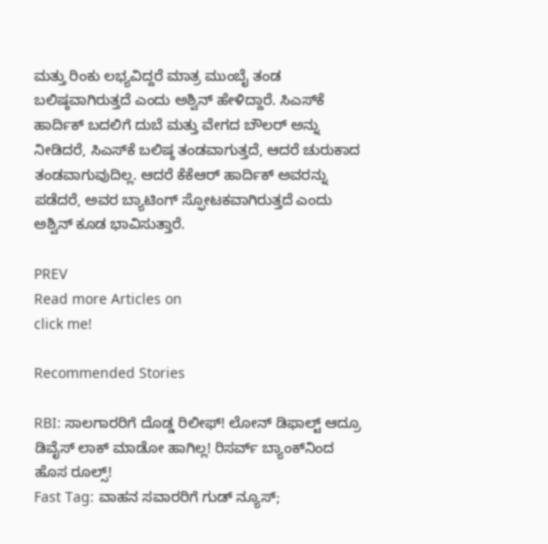ಮತ್ತು ರಿಂಕು ಲಭ್ಯವಿದ್ದರೆ ಮಾತ್ರ ಮುಂಬೈ ತಂಡ ಬಲಿಷ್ಠವಾಗಿರುತ್ತದೆ ಎಂದು ಅಶ್ವಿನ್ ಹೇಳಿದ್ದಾರೆ. ಸಿಎಸ್‌ಕೆ ಹಾರ್ದಿಕ್ ಬದಲಿಗೆ ದುಬೆ ಮತ್ತು ವೇಗದ ಬೌಲರ್ ಅನ್ನು ನೀಡಿದರೆ, ಸಿಎಸ್‌ಕೆ ಬಲಿಷ್ಠ ತಂಡವಾಗುತ್ತದೆ, ಆದರೆ ಚುರುಕಾದ ತಂಡವಾಗುವುದಿಲ್ಲ. ಆದರೆ ಕೆಕೆಆರ್ ಹಾರ್ದಿಕ್ ಅವರನ್ನು ಪಡೆದರೆ, ಅವರ ಬ್ಯಾಟಿಂಗ್ ಸ್ಫೋಟಕವಾಗಿರುತ್ತದೆ ಎಂದು ಅಶ್ವಿನ್ ಕೂಡ ಭಾವಿಸುತ್ತಾರೆ.

PREV
Read more Articles on
click me!

Recommended Stories

RBI: ಸಾಲಗಾರರಿಗೆ ದೊಡ್ಡ ರಿಲೀಫ್! ಲೋನ್ ಡಿಫಾಲ್ಟ್ ಆದ್ರೂ ಡಿವೈಸ್ ಲಾಕ್ ಮಾಡೋ ಹಾಗಿಲ್ಲ! ರಿಸರ್ವ್ ಬ್ಯಾಂಕ್‌ನಿಂದ ಹೊಸ ರೂಲ್ಸ್‌!
Fast Tag: ವಾಹನ ಸವಾರರಿಗೆ ಗುಡ್ ನ್ಯೂಸ್;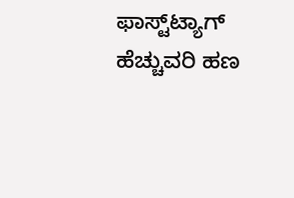ಫಾಸ್ಟ್‌ಟ್ಯಾಗ್ ಹೆಚ್ಚುವರಿ ಹಣ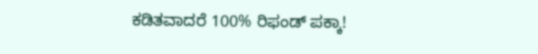ಕಡಿತವಾದರೆ 100% ರಿಫಂಡ್ ಪಕ್ಕಾ!